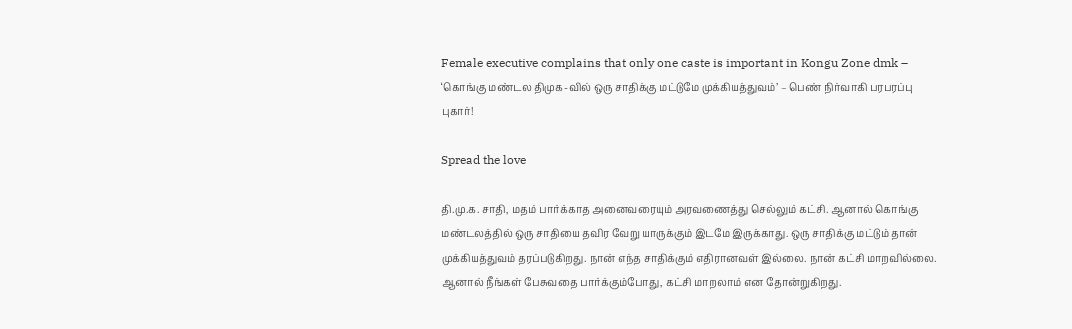Female executive complains that only one caste is important in Kongu Zone dmk – ‘கொங்கு மண்டல திமுக-வில் ஒரு சாதிக்கு மட்டுமே முக்கியத்துவம்’ – பெண் நிர்வாகி பரபரப்பு புகார்!

Spread the love

தி.மு.க. சாதி, மதம் பார்க்காத அனைவரையும் அரவணைத்து செல்லும் கட்சி. ஆனால் கொங்கு மண்டலத்தில் ஒரு சாதியை தவிர வேறு யாருக்கும் இடமே இருக்காது. ஒரு சாதிக்கு மட்டும் தான் முக்கியத்துவம் தரப்படுகிறது. நான் எந்த சாதிக்கும் எதிரானவள் இல்லை. நான் கட்சி மாறவில்லை. ஆனால் நீங்கள் பேசுவதை பார்க்கும்போது, கட்சி மாறலாம் என தோன்றுகிறது.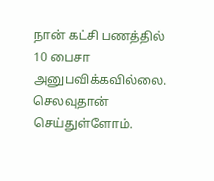நான் கட்சி பணத்தில் 10 பைசா அனுபவிக்கவில்லை. செலவுதான் செய்துள்ளோம்.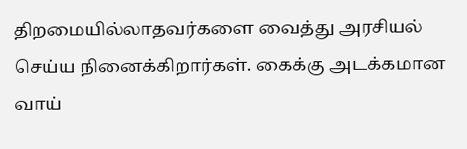திறமையில்லாதவர்களை வைத்து அரசியல் செய்ய நினைக்கிறார்கள். கைக்கு அடக்கமான வாய்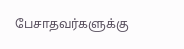பேசாதவர்களுக்கு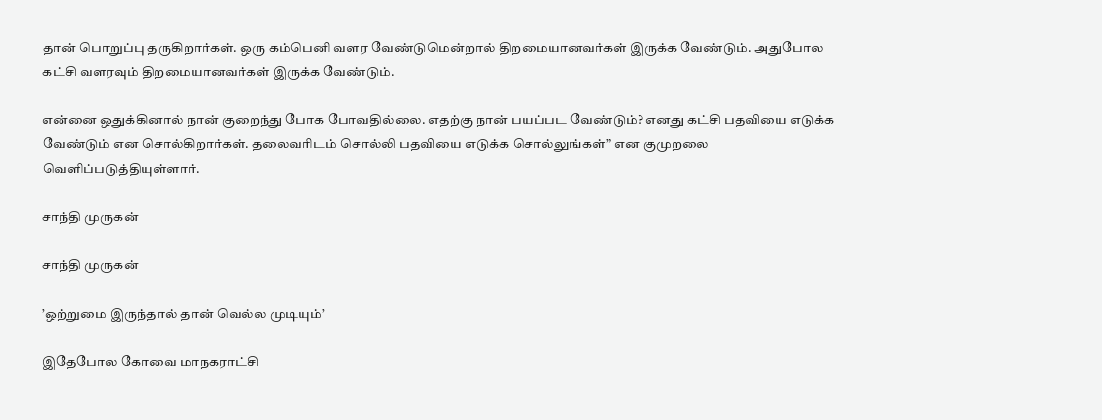தான் பொறுப்பு தருகிறார்கள். ஒரு கம்பெனி வளர வேண்டுமென்றால் திறமையானவர்கள் இருக்க வேண்டும். அதுபோல கட்சி வளரவும் திறமையானவர்கள் இருக்க வேண்டும்.

என்னை ஒதுக்கினால் நான் குறைந்து போக போவதில்லை. எதற்கு நான் பயப்பட வேண்டும்? எனது கட்சி பதவியை எடுக்க வேண்டும் என சொல்கிறார்கள். தலைவரிடம் சொல்லி பதவியை எடுக்க சொல்லுங்கள்” என குமுறலை வெளிப்படுத்தியுள்ளார்.

சாந்தி முருகன்

சாந்தி முருகன்

’ஒற்றுமை இருந்தால் தான் வெல்ல முடியும்’

இதேபோல கோவை மாநகராட்சி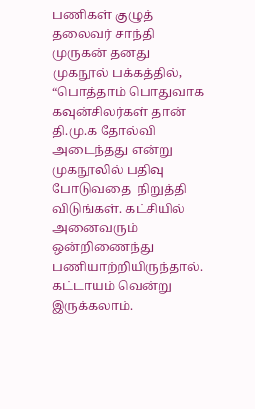பணிகள் குழுத் தலைவர் சாந்தி முருகன் தனது முகநூல் பக்கத்தில், “பொத்தாம் பொதுவாக கவுன்சிலர்கள் தான் தி.மு.க தோல்வி அடைந்தது என்று முகநூலில் பதிவு போடுவதை  நிறுத்தி விடுங்கள். கட்சியில் அனைவரும் ஒன்றிணைந்து பணியாற்றியிருந்தால். கட்டாயம் வென்று இருக்கலாம்.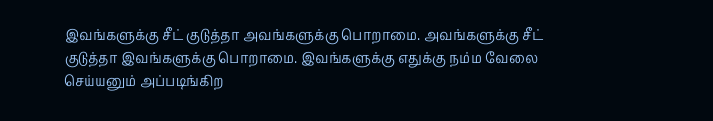இவங்களுக்கு சீட் குடுத்தா அவங்களுக்கு பொறாமை. அவங்களுக்கு சீட்  குடுத்தா இவங்களுக்கு பொறாமை. இவங்களுக்கு எதுக்கு நம்ம வேலை செய்யனும் அப்படிங்கிற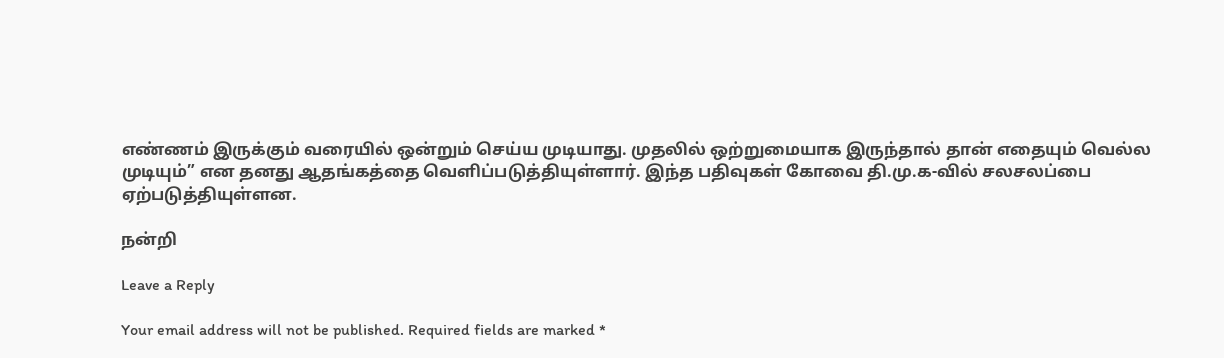எண்ணம் இருக்கும் வரையில் ஒன்றும் செய்ய முடியாது. முதலில் ஒற்றுமையாக இருந்தால் தான் எதையும் வெல்ல முடியும்” என தனது ஆதங்கத்தை வெளிப்படுத்தியுள்ளார். இந்த பதிவுகள் கோவை தி.மு.க-வில் சலசலப்பை ஏற்படுத்தியுள்ளன.

நன்றி

Leave a Reply

Your email address will not be published. Required fields are marked *